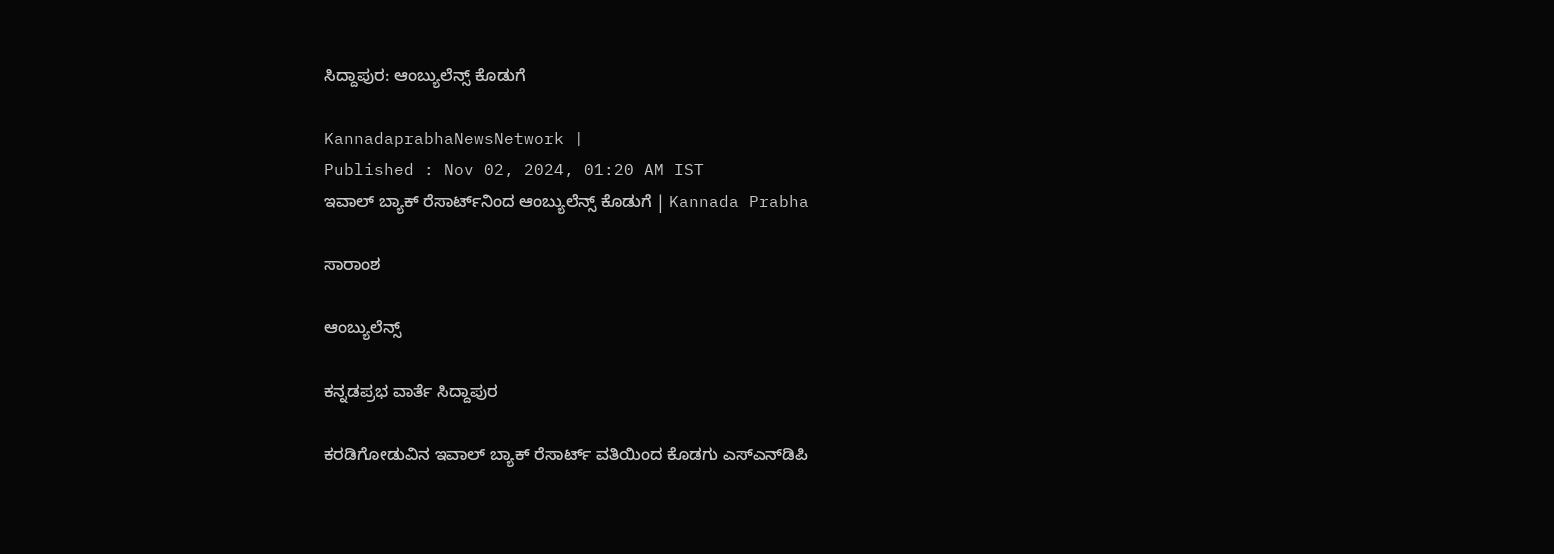ಸಿದ್ದಾಪುರ: ಆಂಬ್ಯುಲೆನ್ಸ್ ಕೊಡುಗೆ

KannadaprabhaNewsNetwork |
Published : Nov 02, 2024, 01:20 AM IST
ಇವಾಲ್ ಬ್ಯಾಕ್ ರೆಸಾರ್ಟ್‌ನಿಂದ ಆಂಬ್ಯುಲೆನ್ಸ್ ಕೊಡುಗೆ | Kannada Prabha

ಸಾರಾಂಶ

ಆಂಬ್ಯುಲೆನ್ಸ್

ಕನ್ನಡಪ್ರಭ ವಾರ್ತೆ ಸಿದ್ದಾಪುರ

ಕರಡಿಗೋಡುವಿನ ಇವಾಲ್ ಬ್ಯಾಕ್ ರೆಸಾರ್ಟ್‌ ವತಿಯಿಂದ ಕೊಡಗು ಎಸ್‌ಎನ್‌ಡಿಪಿ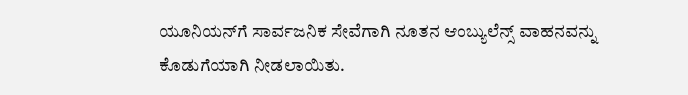ಯೂನಿಯನ್‌ಗೆ ಸಾರ್ವಜನಿಕ ಸೇವೆಗಾಗಿ ನೂತನ ಆಂಬ್ಯುಲೆನ್ಸ್ ವಾಹನವನ್ನು ಕೊಡುಗೆಯಾಗಿ ನೀಡಲಾಯಿತು.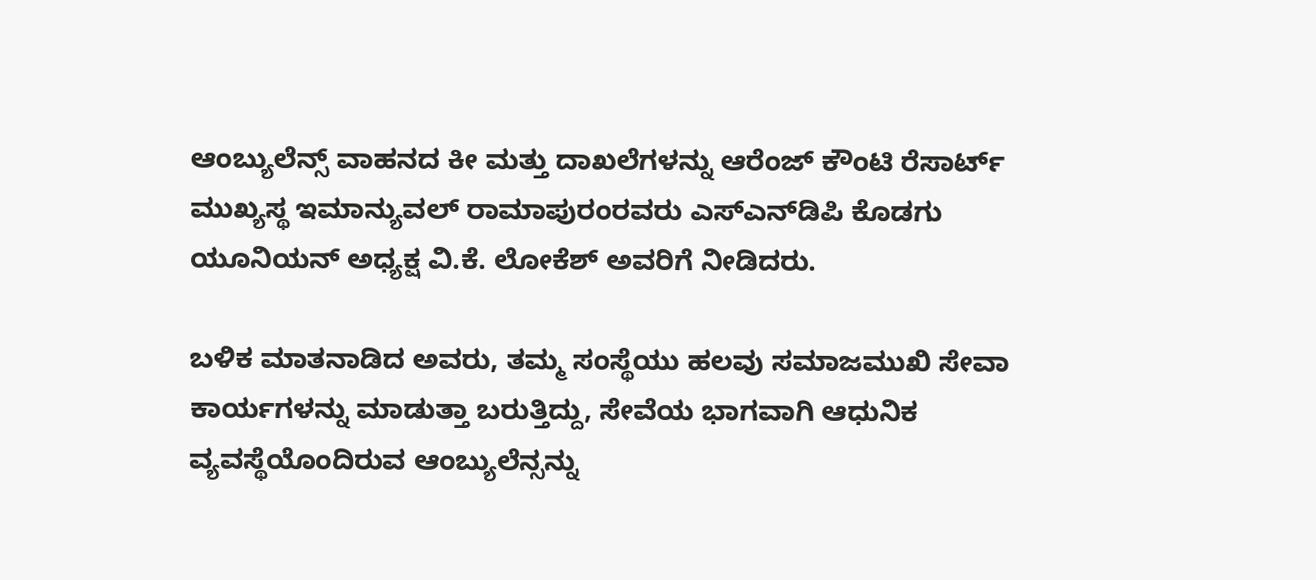ಆಂಬ್ಯುಲೆನ್ಸ್ ವಾಹನದ ಕೀ ಮತ್ತು ದಾಖಲೆಗಳನ್ನು ಆರೆಂಜ್ ಕೌಂಟಿ ರೆಸಾರ್ಟ್‌ ಮುಖ್ಯಸ್ಥ ಇಮಾನ್ಯುವಲ್ ರಾಮಾಪುರಂರವರು ಎಸ್‌ಎನ್‌ಡಿಪಿ ಕೊಡಗು ಯೂನಿಯನ್ ಅಧ್ಯಕ್ಷ ವಿ.ಕೆ. ಲೋಕೆಶ್ ಅವರಿಗೆ ನೀಡಿದರು.

ಬಳಿಕ ಮಾತನಾಡಿದ ಅವರು, ತಮ್ಮ ಸಂಸ್ಥೆಯು ಹಲವು ಸಮಾಜಮುಖಿ ಸೇವಾ ಕಾರ್ಯಗಳನ್ನು ಮಾಡುತ್ತಾ ಬರುತ್ತಿದ್ದು, ಸೇವೆಯ ಭಾಗವಾಗಿ ಆಧುನಿಕ ವ್ಯವಸ್ಥೆಯೊಂದಿರುವ ಆಂಬ್ಯುಲೆನ್ಸನ್ನು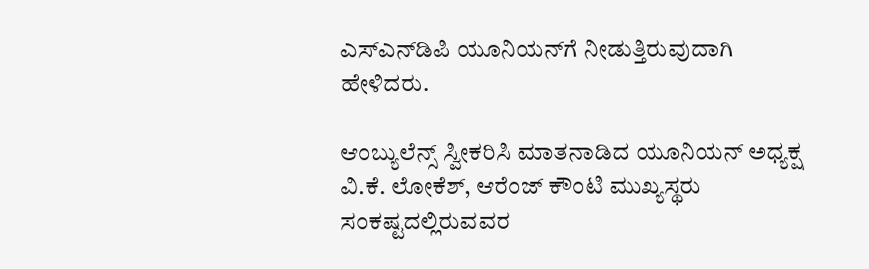ಎಸ್‌ಎನ್‌ಡಿಪಿ ಯೂನಿಯನ್‌ಗೆ ನೀಡುತ್ತಿರುವುದಾಗಿ ಹೇಳಿದರು.

ಆಂಬ್ಯುಲೆನ್ಸ್ ಸ್ವೀಕರಿಸಿ ಮಾತನಾಡಿದ ಯೂನಿಯನ್ ಅಧ್ಯಕ್ಷ ವಿ.ಕೆ. ಲೋಕೆಶ್, ಆರೆಂಜ್ ಕೌಂಟಿ ಮುಖ್ಯಸ್ಥರು ಸಂಕಷ್ಟದಲ್ಲಿರುವವರ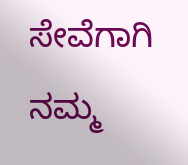ಸೇವೆಗಾಗಿ ನಮ್ಮ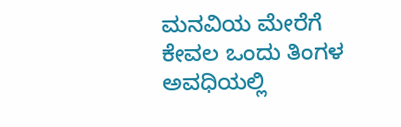ಮನವಿಯ ಮೇರೆಗೆ ಕೇವಲ ಒಂದು ತಿಂಗಳ ಅವಧಿಯಲ್ಲಿ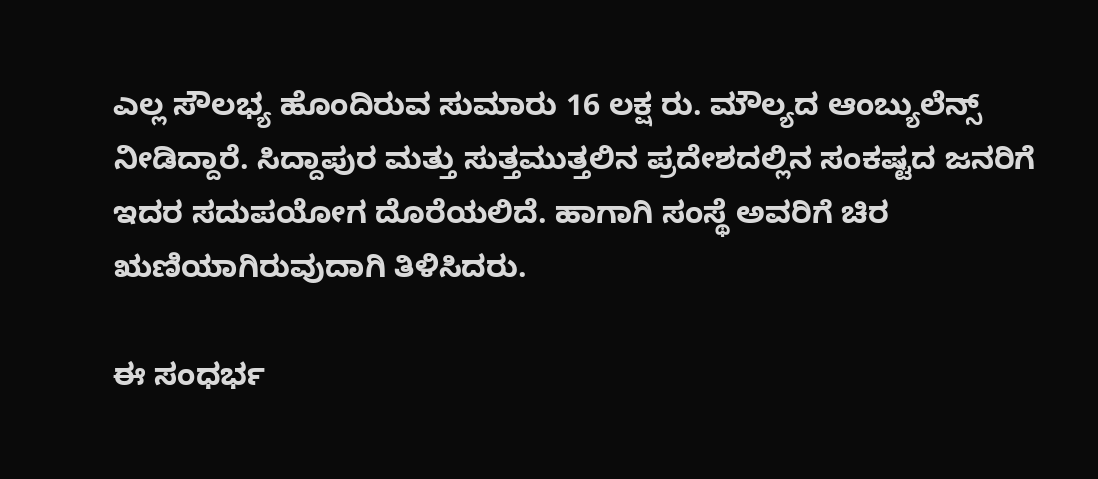ಎಲ್ಲ ಸೌಲಭ್ಯ ಹೊಂದಿರುವ ಸುಮಾರು 16 ಲಕ್ಷ ರು. ಮೌಲ್ಯದ ಆಂಬ್ಯುಲೆನ್ಸ್ ನೀಡಿದ್ದಾರೆ‌. ಸಿದ್ದಾಪುರ ಮತ್ತು ಸುತ್ತಮುತ್ತಲಿನ ಪ್ರದೇಶದಲ್ಲಿನ ಸಂಕಷ್ಟದ ಜನರಿಗೆ ಇದರ ಸದುಪಯೋಗ ದೊರೆಯಲಿದೆ. ಹಾಗಾಗಿ ಸಂಸ್ಥೆ ಅವರಿಗೆ ಚಿರ ಋಣಿಯಾಗಿರುವುದಾಗಿ ತಿಳಿಸಿದರು.

ಈ ಸಂಧರ್ಭ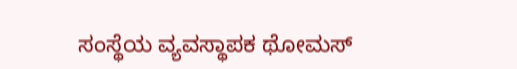ಸಂಸ್ಥೆಯ ವ್ಯವಸ್ಥಾಪಕ ಥೋಮಸ್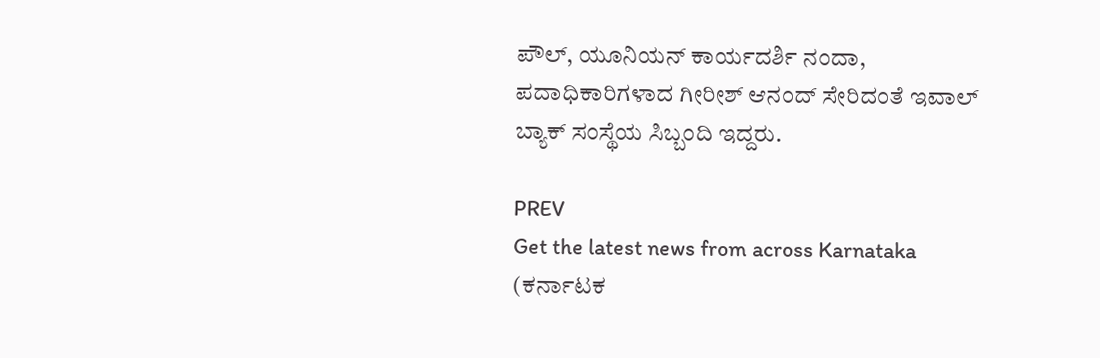ಪೌಲ್, ಯೂನಿಯನ್ ಕಾರ್ಯದರ್ಶಿ ನಂದಾ, ಪದಾಧಿಕಾರಿಗಳಾದ ಗೀರೀಶ್ ಆನಂದ್ ಸೇರಿದಂತೆ ಇವಾಲ್ ಬ್ಯಾಕ್ ಸಂಸ್ಥೆಯ ಸಿಬ್ಬಂದಿ ಇದ್ದರು.

PREV
Get the latest news from across Karnataka (ಕರ್ನಾಟಕ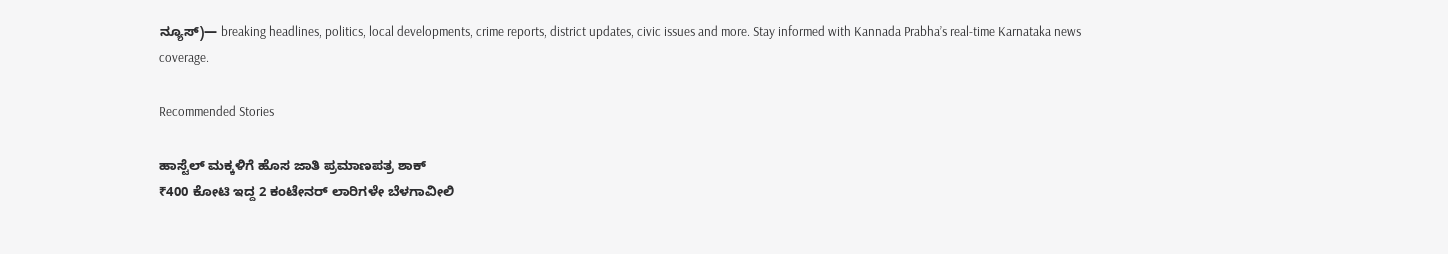ನ್ಯೂಸ್)— breaking headlines, politics, local developments, crime reports, district updates, civic issues and more. Stay informed with Kannada Prabha’s real‑time Karnataka news coverage.

Recommended Stories

ಹಾಸ್ಟೆಲ್ ಮಕ್ಕಳಿಗೆ ಹೊಸ ಜಾತಿ ಪ್ರಮಾಣಪತ್ರ ಶಾಕ್‌
₹400 ಕೋಟಿ ಇದ್ದ 2 ಕಂಟೇನರ್‌ ಲಾರಿಗಳೇ ಬೆಳಗಾವೀಲಿ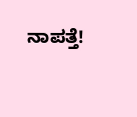ನಾಪತ್ತೆ!